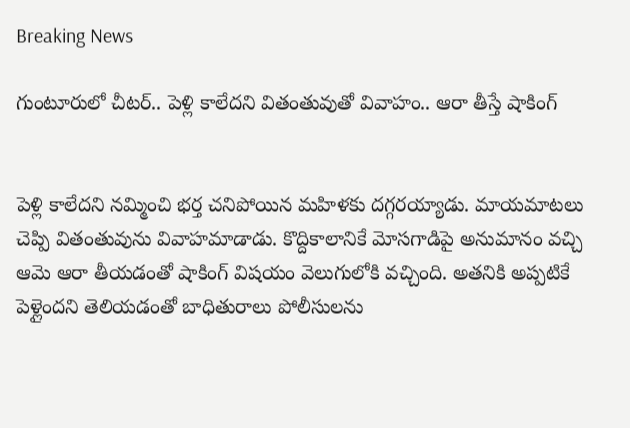Breaking News

గుంటూరులో చీటర్.. పెళ్లి కాలేదని వితంతువుతో వివాహం.. ఆరా తీస్తే షాకింగ్


పెళ్లి కాలేదని నమ్మించి భర్త చనిపోయిన మహిళకు దగ్గరయ్యాడు. మాయమాటలు చెప్పి వితంతువును వివాహమాడాడు. కొద్దికాలానికే మోసగాడిపై అనుమానం వచ్చి ఆమె ఆరా తీయడంతో షాకింగ్ విషయం వెలుగులోకి వచ్చింది. అతనికి అప్పటికే పెళ్లైందని తెలియడంతో బాధితురాలు పోలీసులను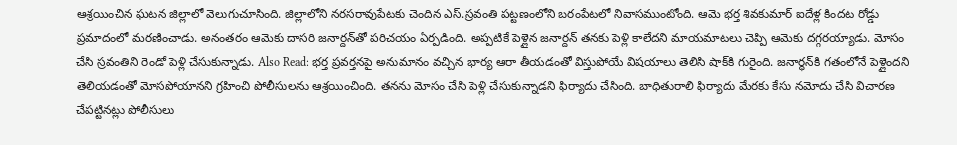ఆశ్రయించిన ఘటన జిల్లాలో వెలుగుచూసింది. జిల్లాలోని నరసరావుపేటకు చెందిన ఎస్.స్రవంతి పట్టణంలోని బరంపేటలో నివాసముంటోంది. ఆమె భర్త శివకుమార్ ఐదేళ్ల కిందట రోడ్డు ప్రమాదంలో మరణించాడు. అనంతరం ఆమెకు దాసరి జనార్దన్‌తో పరిచయం ఏర్పడింది. అప్పటికే పెళ్లైన జనార్దన్ తనకు పెళ్లి కాలేదని మాయమాటలు చెప్పి ఆమెకు దగ్గరయ్యాడు. మోసం చేసి స్రవంతిని రెండో పెళ్లి చేసుకున్నాడు. Also Read: భర్త ప్రవర్తనపై అనుమానం వచ్చిన భార్య ఆరా తీయడంతో విస్తుపోయే విషయాలు తెలిసి షాక్‌కి గురైంది. జనార్ధన్‌కి గతంలోనే పెళ్లైందని తెలియడంతో మోసపోయానని గ్రహించి పోలీసులను ఆశ్రయించింది. తనను మోసం చేసి పెళ్లి చేసుకున్నాడని ఫిర్యాదు చేసింది. బాధితురాలి ఫిర్యాదు మేరకు కేసు నమోదు చేసి విచారణ చేపట్టినట్లు పోలీసులు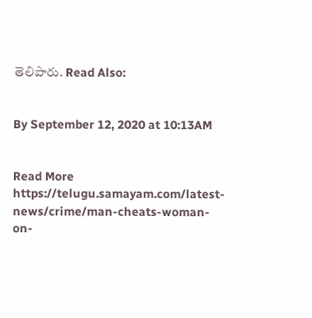తెలిపారు. Read Also:


By September 12, 2020 at 10:13AM


Read More https://telugu.samayam.com/latest-news/crime/man-cheats-woman-on-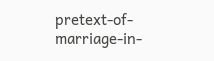pretext-of-marriage-in-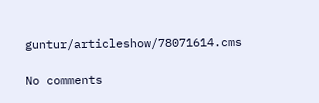guntur/articleshow/78071614.cms

No comments